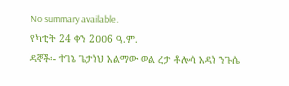No summary available.
የካቲት 24 ቀን 2ዐዐ6 ዓ.ም.
ዳኞች፡- ተገኔ ጌታነህ አልማው ወል ረታ ቶሎሳ አዳነ ንጉሴ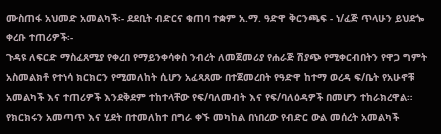ሙስጠፋ አህመድ አመልካች፡- ደደቢት ብድርና ቁጠባ ተቋም አ.ማ. ዓድዋ ቅርንጫፍ - ነ/ፈጅ ጥላሁን ይህደጐ ቀረቡ ተጠሪዎች፡-
ጉዳዩ ለፍርድ ማስፈጸሚያ የቀረበ የማይንቀሳቀስ ንብረት ለመጀመሪያ የሐራጅ ሽያጭ የሚቀርብበትን የዋጋ ግምት አስመልክቶ የተነሳ ክርክርን የሚመለከት ሲሆን አፈጻጸሙ በተጀመረበት የዓድዋ ከተማ ወረዳ ፍ/ቤት የአሁኖቹ አመልካች እና ተጠሪዎች እንደቅደም ተከተላቸው የፍ/ባለመብት እና የፍ/ባለዕዳዎች በመሆን ተከራክረዋል።
የክርክሩን አመጣጥ እና ሂደት በተመለከተ በግራ ቀኙ መካከል በነበረው የብድር ውል መሰረት አመልካች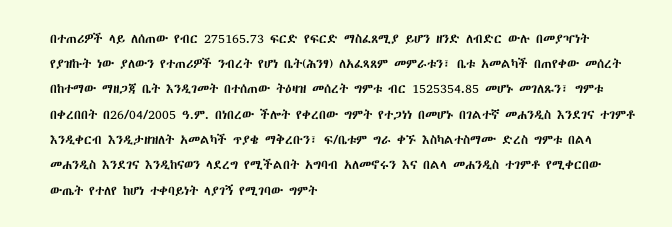በተጠሪዎች ላይ ለሰጠው የብር 275165.73 ፍርድ የፍርድ ማስፈጸሚያ ይሆን ዘንድ ለብድር ውሉ በመያዣነት የያዝኩት ነው ያለውን የተጠሪዎች ንብረት የሆነ ቤት(ሕንፃ) ለአፈጻጸም መምራቱን፣ ቤቱ አመልካች በጠየቀው መሰረት በከተማው ማዘጋጃ ቤት እንዲገመት በተሰጠው ትዕዛዝ መሰረት ግምቱ ብር 1525354.85 መሆኑ መገለጹን፣ ግምቱ በቀረበበት በ26/04/2005 ዓ.ም. በነበረው ችሎት የቀረበው ግምት የተጋነነ በመሆኑ በገልተኛ መሐንዲስ እንደገና ተገምቶ እንዲቀርብ እንዲታዘዝለት አመልካች ጥያቄ ማቅረቡን፣ ፍ/ቤቱም ግራ ቀኙ እስካልተስማሙ ድረስ ግምቱ በልላ መሐንዲስ እንደገና እንዲከናወን ላደረግ የሚችልበት አግባብ አለመኖሩን እና በልላ መሐንዲስ ተገምቶ የሚቀርበው ውጤት የተለየ ከሆነ ተቀባይነት ላያገኝ የሚገባው ግምት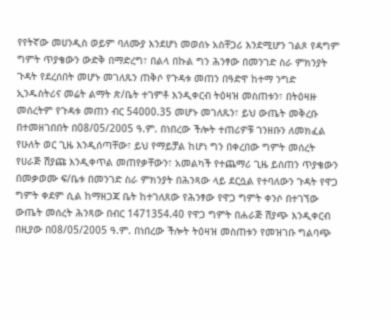የየትኛው መሀንዲስ ወይም ባለሙያ እንደሆነ መወሰኑ አስቸጋሪ እንደሚሆን ገልጾ የዳግም ግምት ጥያቄውን ውድቅ በማድረግ፣ በልላ በኩል ግን ሕንፃው በመንገድ ስራ ምክንያት ጉዳት የደረሰበት መሆኑ መገለጹን ጠቅሶ የጉዳቱ መጠን በዓድዋ ከተማ ንግድ ኢንዱስትሪና መሬት ልማት ጽ/ቤት ተገምቶ እንዲቀርብ ትዕዛዝ መስጠቱን፣ በትዕዛዙ መሰረትም የጉዳቱ መጠን ብር 54000.35 መሆኑ መገለጹን፣ ይህ ውጤት መቅረቡ በተመዘገበበት በ08/05/2005 ዓ.ም. በነበረው ችሎት ተጠሪዎቹ ገንዘቡን ለመክፈል የሁለት ወር ጊዜ እንዲሰጣቸው፣ ይህ የማይቻል ከሆነ ግን በቀረበው ግምት መሰረት የሀራጅ ሽያጩ እንዲቀጥል መጠየቃቸውን፣ አመልካች የተጨማሪ ጊዜ ይሰጠን ጥያቄውን በመቃወሙ ፍ/ቤቱ በመንገድ ስራ ምክንያት በሕንጻው ላይ ደርሷል የተባለውን ጉዳት የዋጋ ግምት ቀደም ሲል ከማዘጋጃ ቤት ከተገለጸው የሕንፃው የዋጋ ግምት ቀንሶ በተገኘው ውጤት መሰረት ሕንጻው በብር 1471354.40 የዋጋ ግምት በሐራጅ ሽያጭ እንዲቀርብ በዚያው በ08/05/2005 ዓ.ም. በነበረው ችሎት ትዕዛዝ መስጠቱን የመዝገቡ ግልባጭ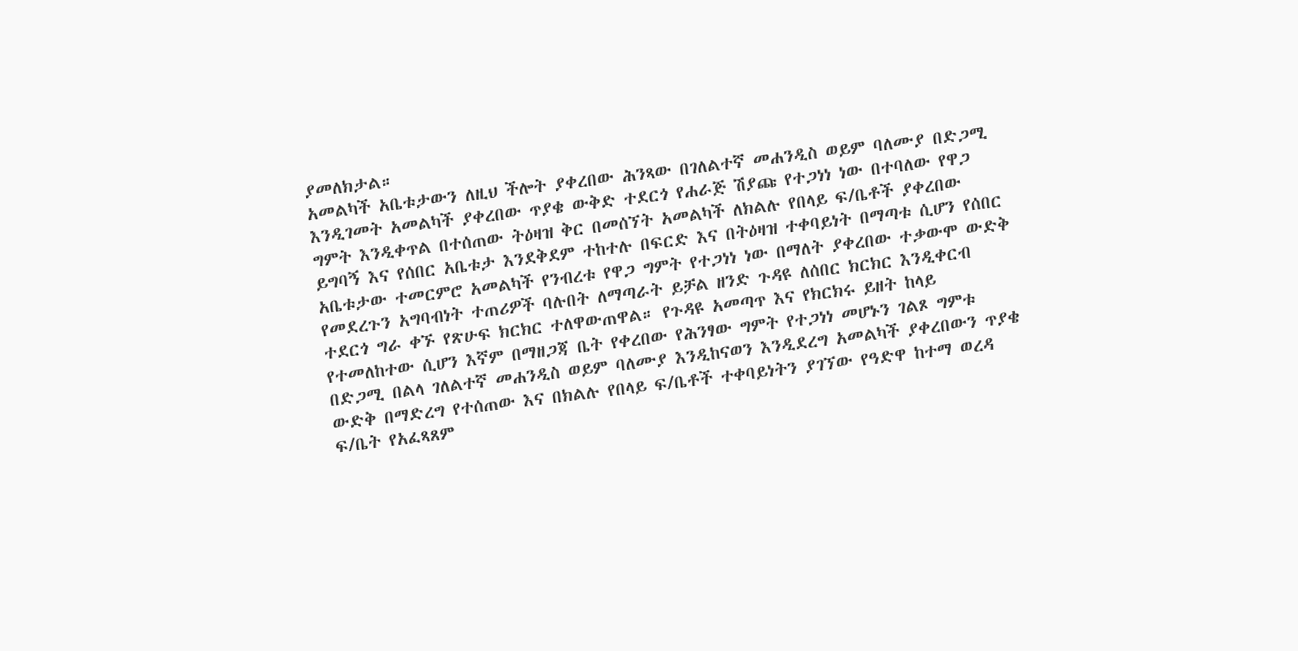ያመለክታል።
አመልካች አቤቱታውን ለዚህ ችሎት ያቀረበው ሕንጻው በገለልተኛ መሐንዲስ ወይም ባለሙያ በድጋሚ እንዲገመት አመልካች ያቀረበው ጥያቄ ውቅድ ተደርጎ የሐራጅ ሽያጩ የተጋነነ ነው በተባለው የዋጋ ግምት እንዲቀጥል በተሰጠው ትዕዛዝ ቅር በመሰኘት አመልካች ለክልሉ የበላይ ፍ/ቤቶች ያቀረበው ይግባኝ እና የሰበር አቤቱታ እንደቅደም ተከተሉ በፍርድ እና በትዕዛዝ ተቀባይነት በማጣቱ ሲሆን የሰበር አቤቱታው ተመርምሮ አመልካች የንብረቱ የዋጋ ግምት የተጋነነ ነው በማለት ያቀረበው ተቃውሞ ውድቅ የመደረጉን አግባብነት ተጠሪዎች ባሉበት ለማጣራት ይቻል ዘንድ ጉዳዩ ለሰበር ክርክር እንዲቀርብ ተደርጎ ግራ ቀኙ የጽሁፍ ክርክር ተለዋውጠዋል። የጉዳዩ አመጣጥ እና የክርክሩ ይዘት ከላይ የተመለከተው ሲሆን እኛም በማዘጋጃ ቤት የቀረበው የሕንፃው ግምት የተጋነነ መሆኑን ገልጾ ግምቱ በድጋሚ በልላ ገለልተኛ መሐንዲስ ወይም ባለሙያ እንዲከናወን እንዲደረግ አመልካች ያቀረበውን ጥያቄ ውድቅ በማድረግ የተሰጠው እና በክልሉ የበላይ ፍ/ቤቶች ተቀባይነትን ያገኘው የዓድዋ ከተማ ወረዳ ፍ/ቤት የአፈጻጸም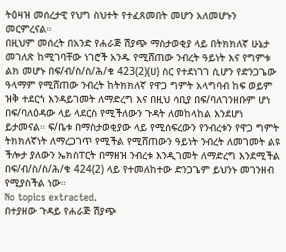ትዕዛዝ መሰረታዊ የህግ ስህተት የተፈጸመበት መሆን አለመሆኑን መርምረናል።
በዚህም መሰረት በአንድ የሐራጅ ሽያጭ ማስታወቂያ ላይ በትክክለኛ ሁኔታ መገለጽ ከሚገባቸው ነገሮች አንዱ የሚሸጠው ንብረት ዓይነት እና የግምቱ ልክ መሆኑ በፍ/ብ/ስ/ስ/ሕ/ቁ 423(2)(ሀ) ስር የተደነገገ ሲሆን የድንጋጌው ዓላማም የሚሸጠው ንብረት ከትክክለኛ የዋጋ ግምት አላግባብ ከፍ ወይም ዝቅ ተደርጎ እንዳይገመት ለማድረግ እና በዚህ ሳቢያ በፍ/ባለገንዘቡም ሆነ በፍ/ባለዕዳው ላይ ላደርስ የሚችለውን ጉዳት ለመከላከል እንደሆነ ይታመናል። ፍ/ቤቱ በማስታወቂያው ላይ የሚሰፍረውን የንብረቱን የዋጋ ግምት ትክክለኛነት ለማረጋገጥ የሚችል የሚሸጠውን ዓይነት ንብረት ለመገመት ልዩ ችሎታ ያለውን ኤክስፐርት በማዘዝ ንብረቱ እንዲገመት ለማድረግ እንደሚችል በፍ/ብ/ስ/ስ/ሕ/ቁ 424(2) ላይ የተመለከተው ድንጋጌም ይህንኑ መገንዘብ የሚያስችል ነው።
No topics extracted.
በተያዘው ጉዳይ የሐራጅ ሽያጭ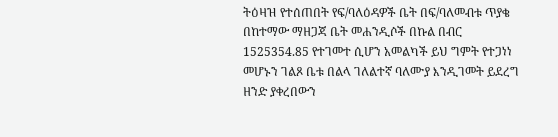ትዕዛዝ የተሰጠበት የፍ/ባለዕዳዎች ቤት በፍ/ባለመብቱ ጥያቄ በከተማው ማዘጋጃ ቤት መሐንዲሶች በኩል በብር 1525354.85 የተገመተ ሲሆን አመልካች ይህ ግምት የተጋነነ መሆኑን ገልጾ ቤቱ በልላ ገለልተኛ ባለሙያ እንዲገመት ይደረግ ዘንድ ያቀረበውን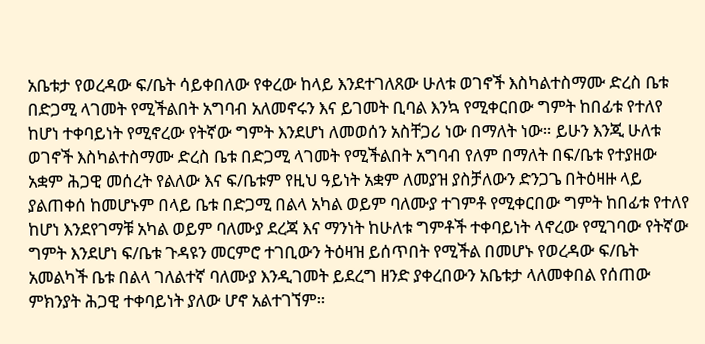አቤቱታ የወረዳው ፍ/ቤት ሳይቀበለው የቀረው ከላይ እንደተገለጸው ሁለቱ ወገኖች እስካልተስማሙ ድረስ ቤቱ በድጋሚ ላገመት የሚችልበት አግባብ አለመኖሩን እና ይገመት ቢባል እንኳ የሚቀርበው ግምት ከበፊቱ የተለየ ከሆነ ተቀባይነት የሚኖረው የትኛው ግምት እንደሆነ ለመወሰን አስቸጋሪ ነው በማለት ነው። ይሁን እንጂ ሁለቱ ወገኖች እስካልተስማሙ ድረስ ቤቱ በድጋሚ ላገመት የሚችልበት አግባብ የለም በማለት በፍ/ቤቱ የተያዘው አቋም ሕጋዊ መሰረት የልለው እና ፍ/ቤቱም የዚህ ዓይነት አቋም ለመያዝ ያስቻለውን ድንጋጌ በትዕዛዙ ላይ ያልጠቀሰ ከመሆኑም በላይ ቤቱ በድጋሚ በልላ አካል ወይም ባለሙያ ተገምቶ የሚቀርበው ግምት ከበፊቱ የተለየ ከሆነ እንደየገማቹ አካል ወይም ባለሙያ ደረጃ እና ማንነት ከሁለቱ ግምቶች ተቀባይነት ላኖረው የሚገባው የትኛው ግምት እንደሆነ ፍ/ቤቱ ጉዳዩን መርምሮ ተገቢውን ትዕዛዝ ይሰጥበት የሚችል በመሆኑ የወረዳው ፍ/ቤት አመልካች ቤቱ በልላ ገለልተኛ ባለሙያ እንዲገመት ይደረግ ዘንድ ያቀረበውን አቤቱታ ላለመቀበል የሰጠው ምክንያት ሕጋዊ ተቀባይነት ያለው ሆኖ አልተገኘም።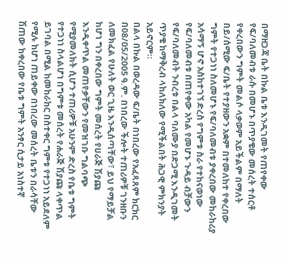በማዘጋጃ ቤት በኩል ቤቱ እንዲገመት የጠየቀው የፍ/ባለመብቱ ራሱ በመሆኑ በጥያቄው መሰረት ተሰርቶ የቀረበውን ግምት መልሶ ላቃወም አይችልም በማለት በይ/ሰሚው ፍ/ቤት የተያዘውን አቋም በተመለከተ የቀረበው ግምት የተጋነነ ስለመሆኑ የፍ/ባለመብቱ ያቀረበው መከራከሪያ አሳማኝ ሆኖ አስከተገኘ ድረስ የግምቱ ስራ የተከናወነው የፍ/ባለመብቱ በጠየቀው አካል የመሆኑ ጉዳይ ብቻውን የፍ/ባለመብት ንብረቱ በልላ ባለሙያ በድጋሚ እንዲገመት ጥያቄ ከማቅረብ ላከለክለው የሚችልበት ሕጋዊ ምክንያት አይኖርም።
በልላ በኩል በወረዳው ፍ/ቤት በነበረው የአፈጻጸም ክርክር በ08/05/2005 ዓ.ም. በነበረው ችሎት ተጠሪዎቹ ገንዘቡን ለመክፈል የሁለት ወር ጊዜ እንዲሰጣቸው፣ ይህ የማይቻል ከሆነ ግን በቀረበው ግምት መሰረት የሀራጅ ሽያጩ እንዲቀጥል መጠየቃቸውን የመዝገቡ ግልባጭ የሚያመለክት ሲሆን ተጠሪዎቹ አሁንም ድረስ የቤቱ ግምት የተጋነነ ስላልሆነ በግምቱ መሰረት የሐራጅ ሽያጩ ላቀጥል ይገባል በሚል ከመከራከር በስተቀር ግምቱ የተጋነነ አይደለም የሚሉ ከሆነ ጠይቀው በነበረው መሰረት ቤቱን በራሳቸው ሽጠው ከቀረበው የቤቱ ግምት አንፃር ሲታይ አነስተኛ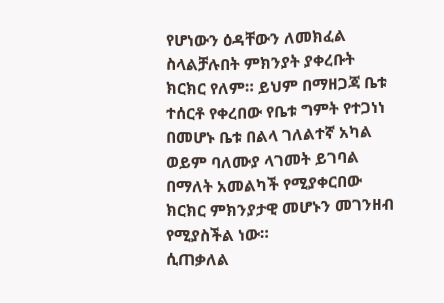የሆነውን ዕዳቸውን ለመክፈል ስላልቻሉበት ምክንያት ያቀረቡት ክርክር የለም። ይህም በማዘጋጃ ቤቱ ተሰርቶ የቀረበው የቤቱ ግምት የተጋነነ በመሆኑ ቤቱ በልላ ገለልተኛ አካል ወይም ባለሙያ ላገመት ይገባል በማለት አመልካች የሚያቀርበው ክርክር ምክንያታዊ መሆኑን መገንዘብ የሚያስችል ነው።
ሲጠቃለል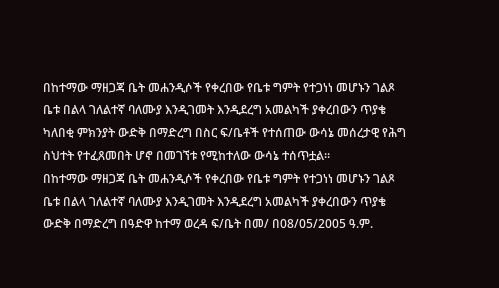በከተማው ማዘጋጃ ቤት መሐንዲሶች የቀረበው የቤቱ ግምት የተጋነነ መሆኑን ገልጾ ቤቱ በልላ ገለልተኛ ባለሙያ እንዲገመት እንዲደረግ አመልካች ያቀረበውን ጥያቄ ካለበቂ ምክንያት ውድቅ በማድረግ በስር ፍ/ቤቶች የተሰጠው ውሳኔ መሰረታዊ የሕግ ስህተት የተፈጸመበት ሆኖ በመገኘቱ የሚከተለው ውሳኔ ተሰጥቷል።
በከተማው ማዘጋጃ ቤት መሐንዲሶች የቀረበው የቤቱ ግምት የተጋነነ መሆኑን ገልጾ ቤቱ በልላ ገለልተኛ ባለሙያ እንዲገመት እንዲደረግ አመልካች ያቀረበውን ጥያቄ ውድቅ በማድረግ በዓድዋ ከተማ ወረዳ ፍ/ቤት በመ/ በ08/05/2005 ዓ.ም.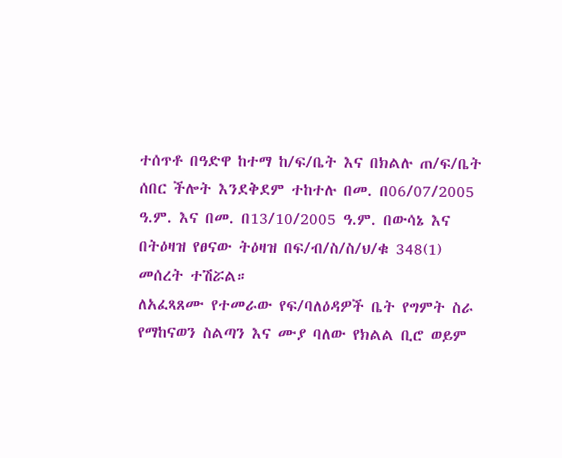ተሰጥቶ በዓድዋ ከተማ ከ/ፍ/ቤት እና በክልሉ ጠ/ፍ/ቤት ሰበር ችሎት እንደቅደም ተከተሉ በመ. በ06/07/2005 ዓ.ም. እና በመ. በ13/10/2005 ዓ.ም. በውሳኔ እና በትዕዛዝ የፀናው ትዕዛዝ በፍ/ብ/ስ/ስ/ህ/ቁ 348(1) መሰረት ተሽሯል።
ለአፈጻጸሙ የተመራው የፍ/ባለዕዳዎች ቤት የግምት ስራ የማከናወን ስልጣን እና ሙያ ባለው የክልል ቢሮ ወይም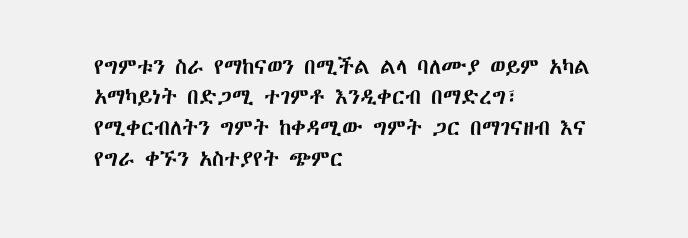የግምቱን ስራ የማከናወን በሚችል ልላ ባለሙያ ወይም አካል አማካይነት በድጋሚ ተገምቶ እንዲቀርብ በማድረግ፣ የሚቀርብለትን ግምት ከቀዳሚው ግምት ጋር በማገናዘብ እና የግራ ቀኙን አስተያየት ጭምር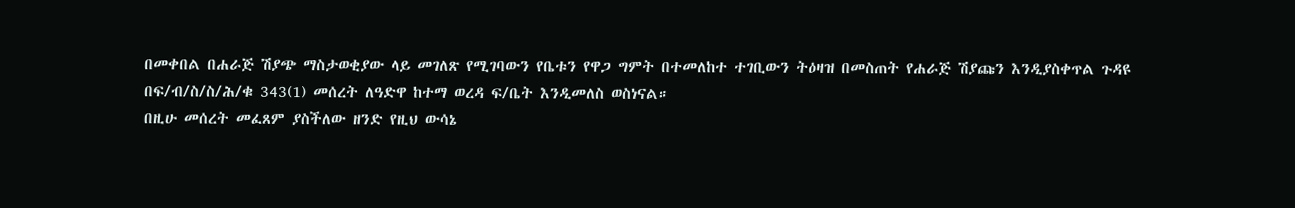በመቀበል በሐራጅ ሽያጭ ማስታወቂያው ላይ መገለጽ የሚገባውን የቤቱን የዋጋ ግምት በተመለከተ ተገቢውን ትዕዛዝ በመስጠት የሐራጅ ሽያጩን እንዲያስቀጥል ጉዳዩ በፍ/ብ/ስ/ስ/ሕ/ቁ 343(1) መሰረት ለዓድዋ ከተማ ወረዳ ፍ/ቤት እንዲመለስ ወስነናል።
በዚሁ መሰረት መፈጸም ያስችለው ዘንድ የዚህ ውሳኔ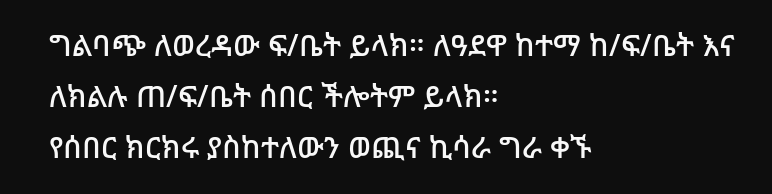ግልባጭ ለወረዳው ፍ/ቤት ይላክ። ለዓደዋ ከተማ ከ/ፍ/ቤት እና ለክልሉ ጠ/ፍ/ቤት ሰበር ችሎትም ይላክ።
የሰበር ክርክሩ ያስከተለውን ወጪና ኪሳራ ግራ ቀኙ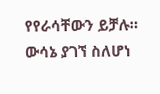የየራሳቸውን ይቻሉ።
ውሳኔ ያገኘ ስለሆነ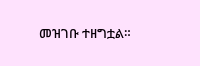መዝገቡ ተዘግቷል።